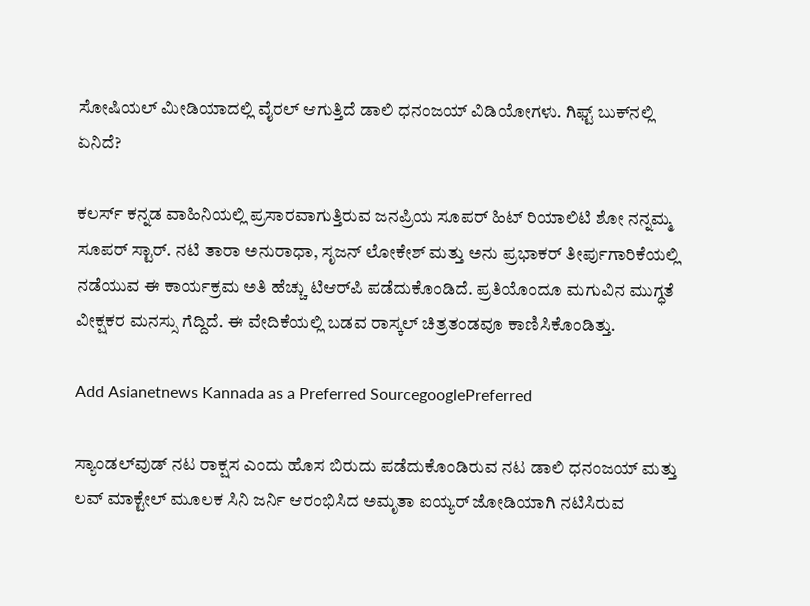ಸೋಷಿಯಲ್ ಮೀಡಿಯಾದಲ್ಲಿ ವೈರಲ್ ಆಗುತ್ತಿದೆ ಡಾಲಿ ಧನಂಜಯ್ ವಿಡಿಯೋಗಳು. ಗಿಫ್ಟ್‌ ಬುಕ್‌ನಲ್ಲಿ ಏನಿದೆ?

ಕಲರ್ಸ್ ಕನ್ನಡ ವಾಹಿನಿಯಲ್ಲಿ ಪ್ರಸಾರವಾಗುತ್ತಿರುವ ಜನಪ್ರಿಯ ಸೂಪರ್ ಹಿಟ್ ರಿಯಾಲಿಟಿ ಶೋ ನನ್ನಮ್ಮ ಸೂಪರ್ ಸ್ಟಾರ್. ನಟಿ ತಾರಾ ಅನುರಾಧಾ, ಸೃಜನ್ ಲೋಕೇಶ್ ಮತ್ತು ಅನು ಪ್ರಭಾಕರ್ ತೀರ್ಪುಗಾರಿಕೆಯಲ್ಲಿ ನಡೆಯುವ ಈ ಕಾರ್ಯಕ್ರಮ ಅತಿ ಹೆಚ್ಚು ಟಿಆರ್‌ಪಿ ಪಡೆದುಕೊಂಡಿದೆ. ಪ್ರತಿಯೊಂದೂ ಮಗುವಿನ ಮುಗ್ಧತೆ ವೀಕ್ಷಕರ ಮನಸ್ಸು ಗೆದ್ದಿದೆ. ಈ ವೇದಿಕೆಯಲ್ಲಿ ಬಡವ ರಾಸ್ಕಲ್ ಚಿತ್ರತಂಡವೂ ಕಾಣಿಸಿಕೊಂಡಿತ್ತು.

Add Asianetnews Kannada as a Preferred SourcegooglePreferred

ಸ್ಯಾಂಡಲ್‌ವುಡ್‌ ನಟ ರಾಕ್ಷಸ ಎಂದು ಹೊಸ ಬಿರುದು ಪಡೆದುಕೊಂಡಿರುವ ನಟ ಡಾಲಿ ಧನಂಜಯ್ ಮತ್ತು ಲವ್ ಮಾಕ್ಟೇಲ್ ಮೂಲಕ ಸಿನಿ ಜರ್ನಿ ಆರಂಭಿಸಿದ ಅಮೃತಾ ಐಯ್ಯರ್‌ ಜೋಡಿಯಾಗಿ ನಟಿಸಿರುವ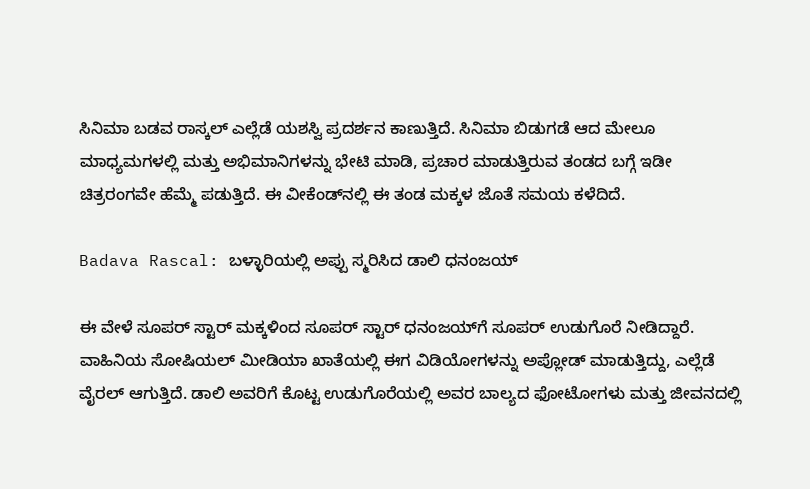ಸಿನಿಮಾ ಬಡವ ರಾಸ್ಕಲ್ ಎಲ್ಲೆಡೆ ಯಶಸ್ವಿ ಪ್ರದರ್ಶನ ಕಾಣುತ್ತಿದೆ. ಸಿನಿಮಾ ಬಿಡುಗಡೆ ಆದ ಮೇಲೂ ಮಾಧ್ಯಮಗಳಲ್ಲಿ ಮತ್ತು ಅಭಿಮಾನಿಗಳನ್ನು ಭೇಟಿ ಮಾಡಿ, ಪ್ರಚಾರ ಮಾಡುತ್ತಿರುವ ತಂಡದ ಬಗ್ಗೆ ಇಡೀ ಚಿತ್ರರಂಗವೇ ಹೆಮ್ಮೆ ಪಡುತ್ತಿದೆ. ಈ ವೀಕೆಂಡ್‌ನಲ್ಲಿ ಈ ತಂಡ ಮಕ್ಕಳ ಜೊತೆ ಸಮಯ ಕಳೆದಿದೆ.

Badava Rascal: ಬಳ್ಳಾರಿಯಲ್ಲಿ ಅಪ್ಪು ಸ್ಮರಿಸಿದ ಡಾಲಿ ಧನಂಜಯ್

ಈ ವೇಳೆ ಸೂಪರ್‌ ಸ್ಟಾರ್ ಮಕ್ಕಳಿಂದ ಸೂಪರ್ ಸ್ಟಾರ್ ಧನಂಜಯ್‌ಗೆ ಸೂಪರ್ ಉಡುಗೊರೆ ನೀಡಿದ್ದಾರೆ. ವಾಹಿನಿಯ ಸೋಷಿಯಲ್ ಮೀಡಿಯಾ ಖಾತೆಯಲ್ಲಿ ಈಗ ವಿಡಿಯೋಗಳನ್ನು ಅಪ್ಲೋಡ್ ಮಾಡುತ್ತಿದ್ದು, ಎಲ್ಲೆಡೆ ವೈರಲ್ ಆಗುತ್ತಿದೆ. ಡಾಲಿ ಅವರಿಗೆ ಕೊಟ್ಟ ಉಡುಗೊರೆಯಲ್ಲಿ ಅವರ ಬಾಲ್ಯದ ಫೋಟೋಗಳು ಮತ್ತು ಜೀವನದಲ್ಲಿ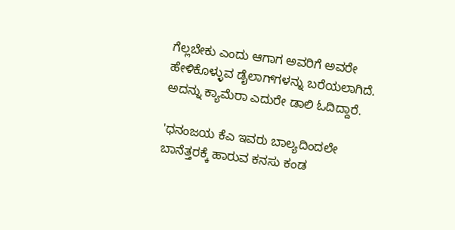ಗೆಲ್ಲಬೇಕು ಎಂದು ಆಗಾಗ ಅವರಿಗೆ ಅವರೇ ಹೇಳಿಕೊಳ್ಳುವ ಡೈಲಾಗ್‌ಗಳನ್ನು ಬರೆಯಲಾಗಿದೆ. ಅದನ್ನು ಕ್ಯಾಮೆರಾ ಎದುರೇ ಡಾಲಿ ಓದಿದ್ದಾರೆ.

'ಧನಂಜಯ ಕೆಎ ಇವರು ಬಾಲ್ಯದಿಂದಲೇ ಬಾನೆತ್ತರಕ್ಕೆ ಹಾರುವ ಕನಸು ಕಂಡ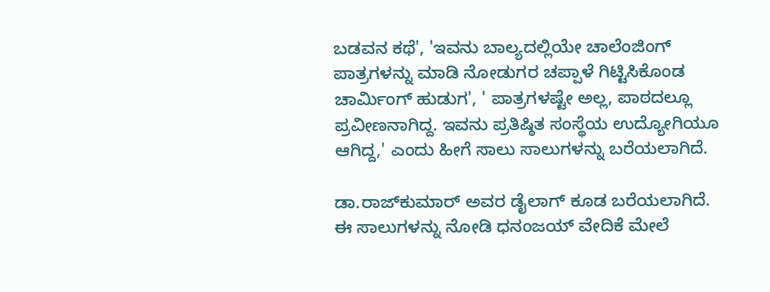ಬಡವನ ಕಥೆ', 'ಇವನು ಬಾಲ್ಯದಲ್ಲಿಯೇ ಚಾಲೆಂಜಿಂಗ್ ಪಾತ್ರಗಳನ್ನು ಮಾಡಿ ನೋಡುಗರ ಚಪ್ಪಾಳೆ ಗಿಟ್ಟಿಸಿಕೊಂಡ ಚಾರ್ಮಿಂಗ್ ಹುಡುಗ', ' ಪಾತ್ರಗಳಷ್ಟೇ ಅಲ್ಲ, ಪಾಠದಲ್ಲೂ ಪ್ರವೀಣನಾಗಿದ್ದ. ಇವನು ಪ್ರತಿಷ್ಠಿತ ಸಂಸ್ಥೆಯ ಉದ್ಯೋಗಿಯೂ ಆಗಿದ್ದ,' ಎಂದು ಹೀಗೆ ಸಾಲು ಸಾಲುಗಳನ್ನು ಬರೆಯಲಾಗಿದೆ.

ಡಾ.ರಾಜ್‌ಕುಮಾರ್ ಅವರ ಡೈಲಾಗ್‌ ಕೂಡ ಬರೆಯಲಾಗಿದೆ. ಈ ಸಾಲುಗಳನ್ನು ನೋಡಿ ಧನಂಜಯ್ ವೇದಿಕೆ ಮೇಲೆ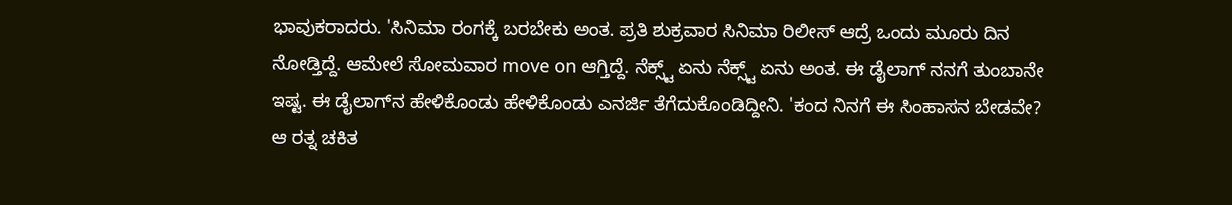ಭಾವುಕರಾದರು. 'ಸಿನಿಮಾ ರಂಗಕ್ಕೆ ಬರಬೇಕು ಅಂತ. ಪ್ರತಿ ಶುಕ್ರವಾರ ಸಿನಿಮಾ ರಿಲೀಸ್ ಆದ್ರೆ ಒಂದು ಮೂರು ದಿನ ನೋಡ್ತಿದ್ದೆ. ಆಮೇಲೆ ಸೋಮವಾರ move on ಆಗ್ತಿದ್ದೆ. ನೆಕ್ಸ್ಟ್ ಏನು ನೆಕ್ಸ್ಟ್ ಏನು ಅಂತ. ಈ ಡೈಲಾಗ್‌ ನನಗೆ ತುಂಬಾನೇ ಇಷ್ಟ. ಈ ಡೈಲಾಗ್‌ನ ಹೇಳಿಕೊಂಡು ಹೇಳಿಕೊಂಡು ಎನರ್ಜಿ ತೆಗೆದುಕೊಂಡಿದ್ದೀನಿ. 'ಕಂದ ನಿನಗೆ ಈ ಸಿಂಹಾಸನ ಬೇಡವೇ? ಆ ರತ್ನ ಚಕಿತ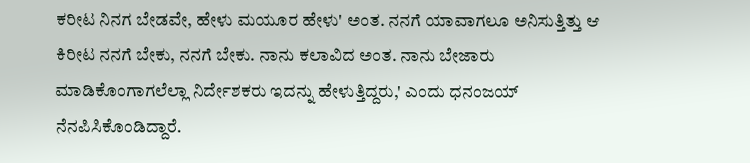ಕರೀಟ ನಿನಗ ಬೇಡವೇ, ಹೇಳು ಮಯೂರ ಹೇಳು' ಅಂತ. ನನಗೆ ಯಾವಾಗಲೂ ಅನಿಸುತ್ತಿತ್ತು ಆ ಕಿರೀಟ ನನಗೆ ಬೇಕು, ನನಗೆ ಬೇಕು. ನಾನು ಕಲಾವಿದ ಅಂತ. ನಾನು ಬೇಜಾರು ಮಾಡಿಕೊಂಗಾಗಲೆಲ್ಲಾ ನಿರ್ದೇಶಕರು ಇದನ್ನು ಹೇಳುತ್ತಿದ್ದರು,' ಎಂದು ಧನಂಜಯ್ ನೆನಪಿಸಿಕೊಂಡಿದ್ದಾರೆ.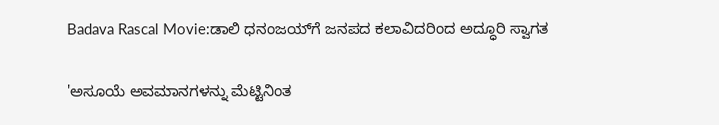Badava Rascal Movie:ಡಾಲಿ ಧನಂಜಯ್‌ಗೆ ಜನಪದ ಕಲಾವಿದರಿಂದ ಅದ್ಧೂರಿ ಸ್ವಾಗತ

'ಅಸೂಯೆ ಅವಮಾನಗಳನ್ನು ಮೆಟ್ಟಿನಿಂತ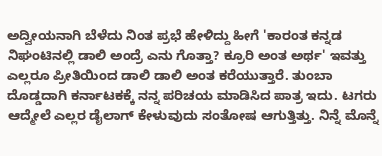ಅದ್ವೀಯನಾಗಿ ಬೆಳೆದು ನಿಂತ ಪ್ರಭೆ ಹೇಳಿದ್ದು ಹೀಗೆ 'ಕಾರಂತ ಕನ್ನಡ ನಿಘಂಟಿನಲ್ಲಿ ಡಾಲಿ ಅಂದ್ರೆ ಎನು ಗೊತ್ತಾ? ಕ್ರೂರಿ ಅಂತ ಅರ್ಥ' ಇವತ್ತು ಎಲ್ಲರೂ ಪ್ರೀತಿಯಿಂದ ಡಾಲಿ ಡಾಲಿ ಅಂತ ಕರೆಯುತ್ತಾರೆ. ತುಂಬಾ ದೊಡ್ಡದಾಗಿ ಕರ್ನಾಟಕಕ್ಕೆ ನನ್ನ ಪರಿಚಯ ಮಾಡಿಸಿದ ಪಾತ್ರ ಇದು. ಟಗರು ಆದ್ಮೇಲೆ ಎಲ್ಲರ ಡೈಲಾಗ್ ಕೇಳುವುದು ಸಂತೋಷ ಆಗುತ್ತಿತ್ತು. ನಿನ್ನೆ ಮೊನ್ನೆ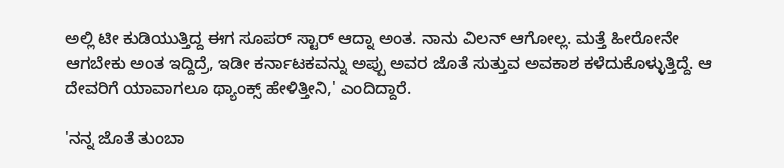ಅಲ್ಲಿ ಟೀ ಕುಡಿಯುತ್ತಿದ್ದ ಈಗ ಸೂಪರ್ ಸ್ಟಾರ್ ಆದ್ನಾ ಅಂತ. ನಾನು ವಿಲನ್ ಆಗೋಲ್ಲ. ಮತ್ತೆ ಹೀರೋನೇ ಆಗಬೇಕು ಅಂತ ಇದ್ದಿದ್ರೆ, ಇಡೀ ಕರ್ನಾಟಕವನ್ನು ಅಪ್ಪು ಅವರ ಜೊತೆ ಸುತ್ತುವ ಅವಕಾಶ ಕಳೆದುಕೊಳ್ಳುತ್ತಿದ್ದೆ. ಆ ದೇವರಿಗೆ ಯಾವಾಗಲೂ ಥ್ಯಾಂಕ್ಸ್ ಹೇಳಿತ್ತೀನಿ,' ಎಂದಿದ್ದಾರೆ.

'ನನ್ನ ಜೊತೆ ತುಂಬಾ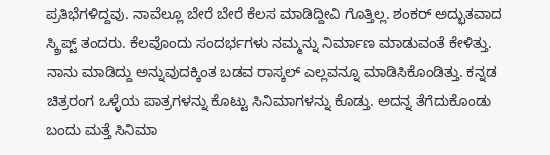ಪ್ರತಿಭೆಗಳಿದ್ದವು. ನಾವೆಲ್ಲೂ ಬೇರೆ ಬೇರೆ ಕೆಲಸ ಮಾಡಿದ್ದೀವಿ ಗೊತ್ತಿಲ್ಲ. ಶಂಕರ್ ಅದ್ಭುತವಾದ ಸ್ಕ್ರಿಪ್ಟ್ ತಂದರು. ಕೆಲವೊಂದು ಸಂದರ್ಭಗಳು ನಮ್ಮನ್ನು ನಿರ್ಮಾಣ ಮಾಡುವಂತೆ ಕೇಳಿತ್ತು. ನಾನು ಮಾಡಿದ್ದು ಅನ್ನುವುದಕ್ಕಿಂತ ಬಡವ ರಾಸ್ಕಲ್‌ ಎಲ್ಲವನ್ನೂ ಮಾಡಿಸಿಕೊಂಡಿತ್ತು. ಕನ್ನಡ ಚಿತ್ರರಂಗ ಒಳ್ಳೆಯ ಪಾತ್ರಗಳನ್ನು ಕೊಟ್ಟು ಸಿನಿಮಾಗಳನ್ನು ಕೊಡ್ತು. ಅದನ್ನ ತೆಗೆದುಕೊಂಡು ಬಂದು ಮತ್ತೆ ಸಿನಿಮಾ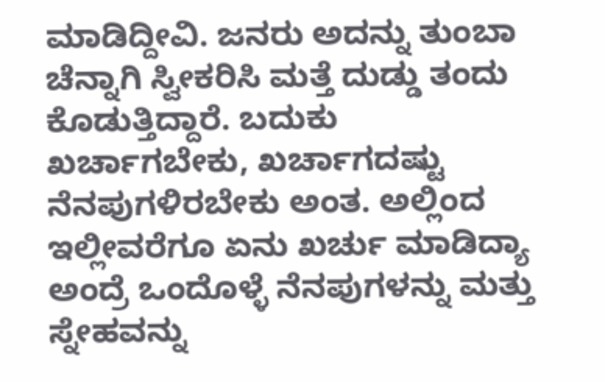ಮಾಡಿದ್ದೀವಿ. ಜನರು ಅದನ್ನು ತುಂಬಾ ಚೆನ್ನಾಗಿ ಸ್ವೀಕರಿಸಿ ಮತ್ತೆ ದುಡ್ಡು ತಂದು ಕೊಡುತ್ತಿದ್ದಾರೆ. ಬದುಕು ಖರ್ಚಾಗಬೇಕು, ಖರ್ಚಾಗದಷ್ಟು ನೆನಪುಗಳಿರಬೇಕು ಅಂತ. ಅಲ್ಲಿಂದ ಇಲ್ಲೀವರೆಗೂ ಏನು ಖರ್ಚು ಮಾಡಿದ್ಯಾ ಅಂದ್ರೆ ಒಂದೊಳ್ಳೆ ನೆನಪುಗಳನ್ನು ಮತ್ತು ಸ್ನೇಹವನ್ನು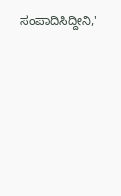ಸಂಪಾದಿಸಿದ್ದೀನಿ,'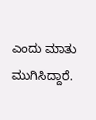ಎಂದು ಮಾತು ಮುಗಿಸಿದ್ದಾರೆ.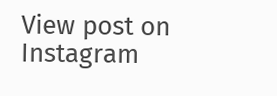View post on Instagram